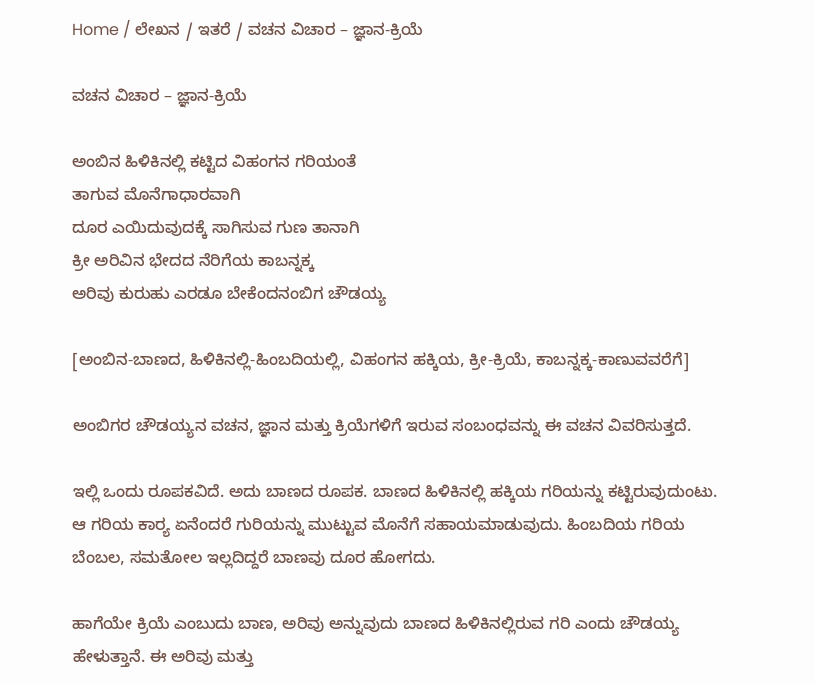Home / ಲೇಖನ / ಇತರೆ / ವಚನ ವಿಚಾರ – ಜ್ಞಾನ-ಕ್ರಿಯೆ

ವಚನ ವಿಚಾರ – ಜ್ಞಾನ-ಕ್ರಿಯೆ

ಅಂಬಿನ ಹಿಳಿಕಿನಲ್ಲಿ ಕಟ್ಟಿದ ವಿಹಂಗನ ಗರಿಯಂತೆ
ತಾಗುವ ಮೊನೆಗಾಧಾರವಾಗಿ
ದೂರ ಎಯಿದುವುದಕ್ಕೆ ಸಾಗಿಸುವ ಗುಣ ತಾನಾಗಿ
ಕ್ರೀ ಅರಿವಿನ ಭೇದದ ನೆರಿಗೆಯ ಕಾಬನ್ನಕ್ಕ
ಅರಿವು ಕುರುಹು ಎರಡೂ ಬೇಕೆಂದನಂಬಿಗ ಚೌಡಯ್ಯ

[ಅಂಬಿನ-ಬಾಣದ, ಹಿಳಿಕಿನಲ್ಲಿ-ಹಿಂಬದಿಯಲ್ಲಿ, ವಿಹಂಗನ ಹಕ್ಕಿಯ, ಕ್ರೀ-ಕ್ರಿಯೆ, ಕಾಬನ್ನಕ್ಕ-ಕಾಣುವವರೆಗೆ]

ಅಂಬಿಗರ ಚೌಡಯ್ಯನ ವಚನ, ಜ್ಞಾನ ಮತ್ತು ಕ್ರಿಯೆಗಳಿಗೆ ಇರುವ ಸಂಬಂಧವನ್ನು ಈ ವಚನ ವಿವರಿಸುತ್ತದೆ.

ಇಲ್ಲಿ ಒಂದು ರೂಪಕವಿದೆ. ಅದು ಬಾಣದ ರೂಪಕ. ಬಾಣದ ಹಿಳಿಕಿನಲ್ಲಿ ಹಕ್ಕಿಯ ಗರಿಯನ್ನು ಕಟ್ಟಿರುವುದುಂಟು. ಆ ಗರಿಯ ಕಾರ್‍ಯ ಏನೆಂದರೆ ಗುರಿಯನ್ನು ಮುಟ್ಟುವ ಮೊನೆಗೆ ಸಹಾಯಮಾಡುವುದು. ಹಿಂಬದಿಯ ಗರಿಯ ಬೆಂಬಲ, ಸಮತೋಲ ಇಲ್ಲದಿದ್ದರೆ ಬಾಣವು ದೂರ ಹೋಗದು.

ಹಾಗೆಯೇ ಕ್ರಿಯೆ ಎಂಬುದು ಬಾಣ, ಅರಿವು ಅನ್ನುವುದು ಬಾಣದ ಹಿಳಿಕಿನಲ್ಲಿರುವ ಗರಿ ಎಂದು ಚೌಡಯ್ಯ ಹೇಳುತ್ತಾನೆ. ಈ ಅರಿವು ಮತ್ತು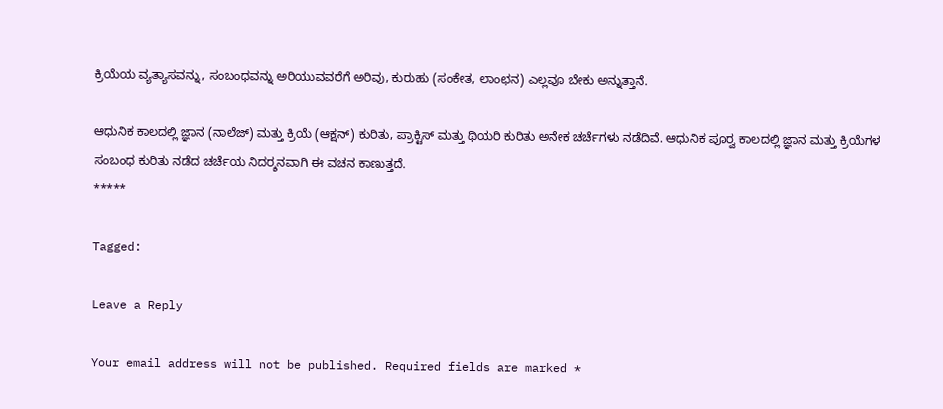ಕ್ರಿಯೆಯ ವ್ಯತ್ಯಾಸವನ್ನು, ಸಂಬಂಧವನ್ನು ಅರಿಯುವವರೆಗೆ ಅರಿವು, ಕುರುಹು (ಸಂಕೇತ, ಲಾಂಛನ) ಎಲ್ಲವೂ ಬೇಕು ಅನ್ನುತ್ತಾನೆ.

ಆಧುನಿಕ ಕಾಲದಲ್ಲಿ ಜ್ಞಾನ (ನಾಲೆಜ್) ಮತ್ತು ಕ್ರಿಯೆ (ಆಕ್ಷನ್) ಕುರಿತು, ಪ್ರಾಕ್ಟಿಸ್‌ ಮತ್ತು ಥಿಯರಿ ಕುರಿತು ಅನೇಕ ಚರ್ಚೆಗಳು ನಡೆದಿವೆ. ಆಧುನಿಕ ಪೂರ್‍ವ ಕಾಲದಲ್ಲಿ ಜ್ಞಾನ ಮತ್ತು ಕ್ರಿಯೆಗಳ ಸಂಬಂಧ ಕುರಿತು ನಡೆದ ಚರ್ಚೆಯ ನಿದರ್‍ಶನವಾಗಿ ಈ ವಚನ ಕಾಣುತ್ತದೆ.
*****

Tagged:

Leave a Reply

Your email address will not be published. Required fields are marked *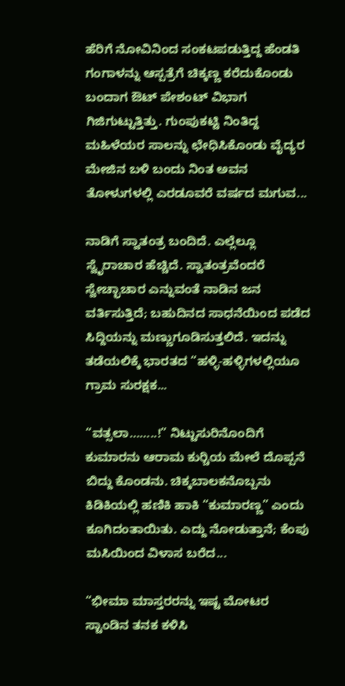ಹೆರಿಗೆ ನೋವಿನಿಂದ ಸಂಕಟಪಡುತ್ತಿದ್ದ ಹೆಂಡತಿ ಗಂಗಾಳನ್ನು ಆಸ್ಪತ್ರೆಗೆ ಚಿಕ್ಕಣ್ಣ ಕರೆದುಕೊಂಡು ಬಂದಾಗ ಔಟ್ ಪೇಶಂಟ್ ವಿಭಾಗ ಗಿಜಿಗುಟ್ಟುತ್ತಿತ್ತು. ಗುಂಪುಕಟ್ಟಿ ನಿಂತಿದ್ದ ಮಹಿಳೆಯರ ಸಾಲನ್ನು ಛೇಧಿಸಿಕೊಂಡು ವೈದ್ಯರ ಮೇಜಿನ ಬಳಿ ಬಂದು ನಿಂತ ಅವನ ತೋಳುಗಳಲ್ಲಿ ಎರಡೂವರೆ ವರ್ಷದ ಮಗುವ...

ನಾಡಿಗೆ ಸ್ವಾತಂತ್ರ ಬಂದಿದೆ. ಎಲ್ಲೆಲ್ಲೂ ಸ್ವೈರಾಚಾರ ಹೆಚ್ಚಿದೆ. ಸ್ವಾತಂತ್ರವೆಂದರೆ ಸ್ವೇಚ್ಛಾಚಾರ ಎನ್ನುವಂತೆ ನಾಡಿನ ಜನ ವರ್ತಿಸುತ್ತಿದೆ; ಬಹುದಿನದ ಸಾಧನೆಯಿಂದ ಪಡೆದ ಸಿದ್ದಿಯನ್ನು ಮಣ್ಣುಗೂಡಿಸುತ್ತಲಿದೆ. ಇದನ್ನು ತಡೆಯಲಿಕ್ಕೆ ಭಾರತದ “ಹಳ್ಳಿ-ಹಳ್ಳಿಗಳಲ್ಲಿಯೂ ಗ್ರಾಮ ಸುರಕ್ಷಕ...

“ವತ್ಸಲಾ……..!” ನಿಟ್ಟುಸುರಿನೊಂದಿಗೆ ಕುಮಾರನು ಆರಾಮ ಕುರ್‍ಚಿಯ ಮೇಲೆ ದೊಪ್ಪನೆ ಬಿದ್ದು ಕೊಂಡನು. ಚಿಕ್ಕಬಾಲಕನೊಬ್ಬನು ಕಿಡಿಕಿಯಲ್ಲಿ ಹಣಿಕಿ ಹಾಕಿ “ಕುಮಾರಣ್ಣ” ಎಂದು ಕೂಗಿದಂತಾಯಿತು. ಎದ್ದು ನೋಡುತ್ತಾನೆ; ಕೆಂಪು ಮಸಿಯಿಂದ ವಿಳಾಸ ಬರೆದ...

“ಭೀಮಾ ಮಾಸ್ತರರನ್ನು ಇಷ್ಟ ಮೋಟರ ಸ್ಟಾಂಡಿನ ತನಕ ಕಳಿಸಿ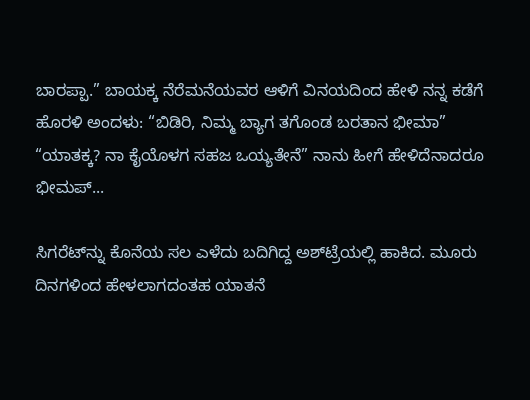ಬಾರಪ್ಪಾ.” ಬಾಯಕ್ಕ ನೆರೆಮನೆಯವರ ಆಳಿಗೆ ವಿನಯದಿಂದ ಹೇಳಿ ನನ್ನ ಕಡೆಗೆ ಹೊರಳಿ ಅಂದಳು: “ಬಿಡಿರಿ, ನಿಮ್ಮ ಬ್ಯಾಗ ತಗೊಂಡ ಬರತಾನ ಭೀಮಾ” “ಯಾತಕ್ಕ? ನಾ ಕೈಯೊಳಗ ಸಹಜ ಒಯ್ಯತೇನೆ” ನಾನು ಹೀಗೆ ಹೇಳಿದೆನಾದರೂ ಭೀಮಪ್...

ಸಿಗರೆಟ್‌ನ್ನು ಕೊನೆಯ ಸಲ ಎಳೆದು ಬದಿಗಿದ್ದ ಅಶ್‌ಟ್ರೆಯಲ್ಲಿ ಹಾಕಿದ. ಮೂರು ದಿನಗಳಿಂದ ಹೇಳಲಾಗದಂತಹ ಯಾತನೆ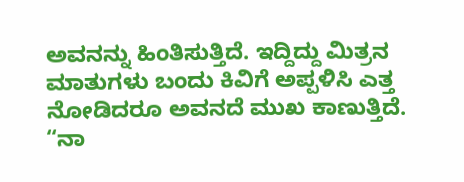ಅವನನ್ನು ಹಿಂತಿಸುತ್ತಿದೆ. ಇದ್ದಿದ್ದು ಮಿತ್ರನ ಮಾತುಗಳು ಬಂದು ಕಿವಿಗೆ ಅಪ್ಪಳಿಸಿ ಎತ್ತ ನೋಡಿದರೂ ಅವನದೆ ಮುಖ ಕಾಣುತ್ತಿದೆ. “ನಾ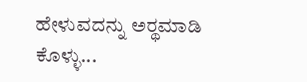ಹೇಳುವದನ್ನು ಅರ್‍ಥಮಾಡಿ ಕೊಳ್ಳು...